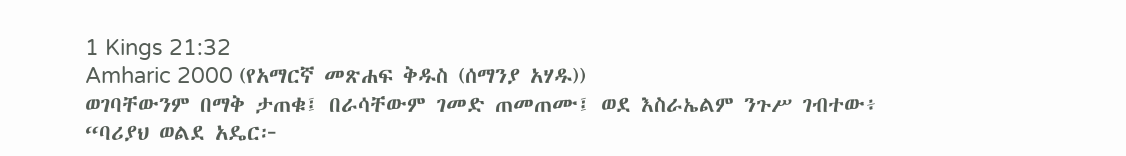1 Kings 21:32
Amharic 2000 (የአማርኛ መጽሐፍ ቅዱስ (ሰማንያ አሃዱ))
ወገባቸውንም በማቅ ታጠቁ፤ በራሳቸውም ገመድ ጠመጠሙ፤ ወደ እስራኤልም ንጉሥ ገብተው፥ “ባሪያህ ወልደ አዴር፦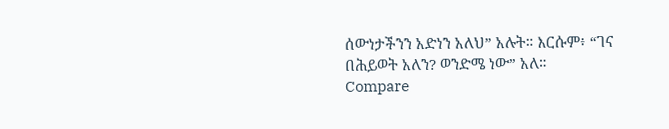ሰውነታችንን አድነን አለህ” አሉት። እርሱም፥ “ገና በሕይወት አለን? ወንድሜ ነው” አለ።
Compare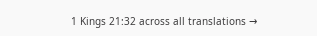1 Kings 21:32 across all translations →